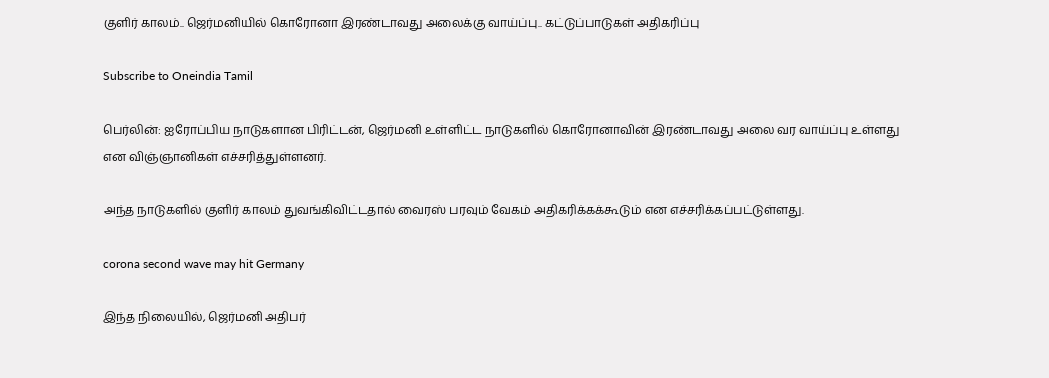குளிர் காலம்.. ஜெர்மனியில் கொரோனா இரண்டாவது அலைக்கு வாய்ப்பு.. கட்டுப்பாடுகள் அதிகரிப்பு

Subscribe to Oneindia Tamil

பெர்லின்: ஐரோப்பிய நாடுகளான பிரிட்டன், ஜெர்மனி உள்ளிட்ட நாடுகளில் கொரோனாவின் இரண்டாவது அலை வர வாய்ப்பு உள்ளது என விஞ்ஞானிகள் எச்சரித்துள்ளனர்.

அந்த நாடுகளில் குளிர் காலம் துவங்கிவிட்டதால் வைரஸ் பரவும் வேகம் அதிகரிக்கக்கூடும் என எச்சரிக்கப்பட்டுள்ளது.

corona second wave may hit Germany

இந்த நிலையில், ஜெர்மனி அதிபர்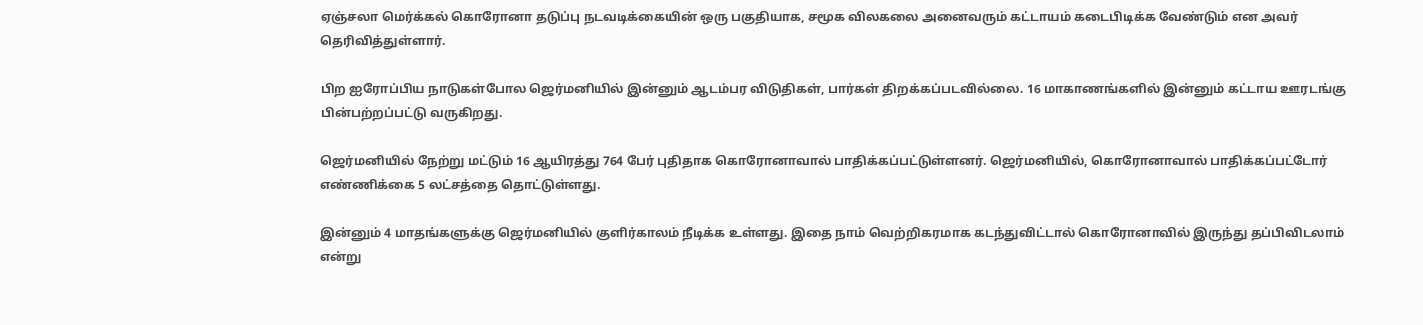ஏஞ்சலா மெர்க்கல் கொரோனா தடுப்பு நடவடிக்கையின் ஒரு பகுதியாக, சமூக விலகலை அனைவரும் கட்டாயம் கடைபிடிக்க வேண்டும் என அவர் தெரிவித்துள்ளார்.

பிற ஐரோப்பிய நாடுகள்போல ஜெர்மனியில் இன்னும் ஆடம்பர விடுதிகள், பார்கள் திறக்கப்படவில்லை. 16 மாகாணங்களில் இன்னும் கட்டாய ஊரடங்கு பின்பற்றப்பட்டு வருகிறது.

ஜெர்மனியில் நேற்று மட்டும் 16 ஆயிரத்து 764 பேர் புதிதாக கொரோனாவால் பாதிக்கப்பட்டுள்ளனர். ஜெர்மனியில், கொரோனாவால் பாதிக்கப்பட்டோர் எண்ணிக்கை 5 லட்சத்தை தொட்டுள்ளது.

இன்னும் 4 மாதங்களுக்கு ஜெர்மனியில் குளிர்காலம் நீடிக்க உள்ளது. இதை நாம் வெற்றிகரமாக கடந்துவிட்டால் கொரோனாவில் இருந்து தப்பிவிடலாம் என்று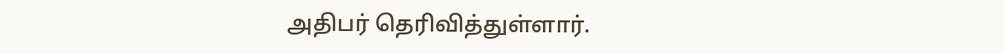அதிபர் தெரிவித்துள்ளார்.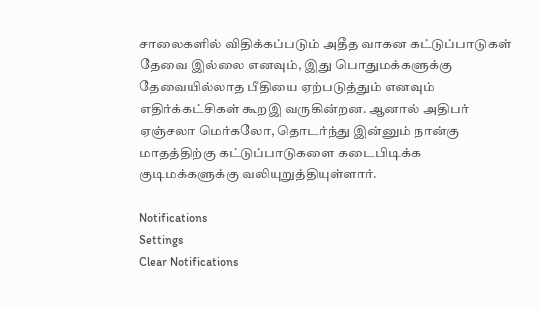சாலைகளில் விதிக்கப்படும் அதீத வாகன கட்டுப்பாடுகள் தேவை இல்லை எனவும், இது பொதுமக்களுக்கு தேவையில்லாத பீதியை ஏற்படுத்தும் எனவும் எதிர்க்கட்சிகள் கூறஇ வருகின்றன. ஆனால் அதிபர் ஏஞ்சலா மெர்கலோ, தொடர்ந்து இன்னும் நான்கு மாதத்திற்கு கட்டுப்பாடுகளை கடைபிடிக்க குடிமக்களுக்கு வலியுறுத்தியுள்ளார்.

Notifications
Settings
Clear Notifications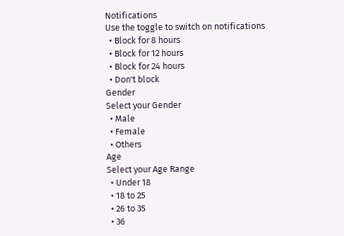Notifications
Use the toggle to switch on notifications
  • Block for 8 hours
  • Block for 12 hours
  • Block for 24 hours
  • Don't block
Gender
Select your Gender
  • Male
  • Female
  • Others
Age
Select your Age Range
  • Under 18
  • 18 to 25
  • 26 to 35
  • 36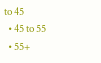to 45
  • 45 to 55
  • 55+